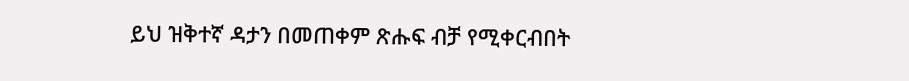ይህ ዝቅተኛ ዳታን በመጠቀም ጽሑፍ ብቻ የሚቀርብበት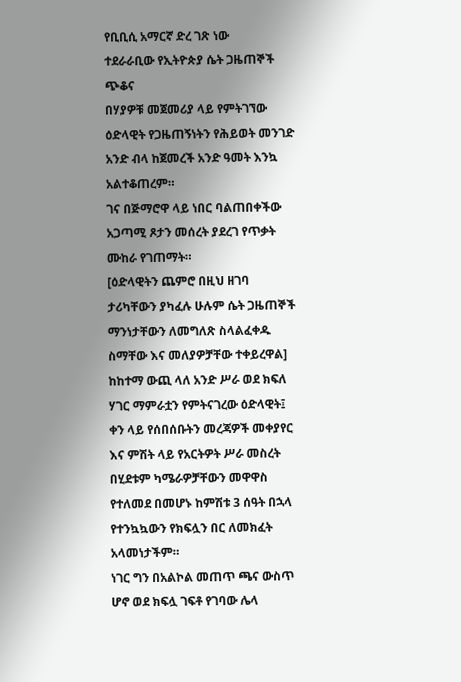የቢቢሲ አማርኛ ድረ ገጽ ነው
ተደራራቢው የኢትዮጵያ ሴት ጋዜጠኞች ጭቆና
በሃያዎቹ መጀመሪያ ላይ የምትገኘው ዕድላዊት የጋዜጠኝነትን የሕይወት መንገድ አንድ ብላ ከጀመረች አንድ ዓመት እንኳ አልተቆጠረም።
ገና በጅማሮዋ ላይ ነበር ባልጠበቀችው አጋጣሚ ጾታን መሰረት ያደረገ የጥቃት ሙከራ የገጠማት።
[ዕድላዊትን ጨምሮ በዚህ ዘገባ ታሪካቸውን ያካፈሉ ሁሉም ሴት ጋዜጠኞች ማንነታቸውን ለመግለጽ ስላልፈቀዱ ስማቸው እና መለያዎቻቸው ተቀይረዋል]
ከከተማ ውጪ ላለ አንድ ሥራ ወደ ክፍለ ሃገር ማምራቷን የምትናገረው ዕድላዊት፤ ቀን ላይ የሰበሰቡትን መረጃዎች መቀያየር እና ምሽት ላይ የአርትዎት ሥራ መስረት በሂደቱም ካሜራዎቻቸውን መዋዋስ የተለመደ በመሆኑ ከምሽቱ 3 ሰዓት በኋላ የተንኳኳውን የክፍሏን በር ለመክፈት አላመነታችም።
ነገር ግን በአልኮል መጠጥ ጫና ውስጥ ሆኖ ወደ ክፍሏ ገፍቶ የገባው ሌላ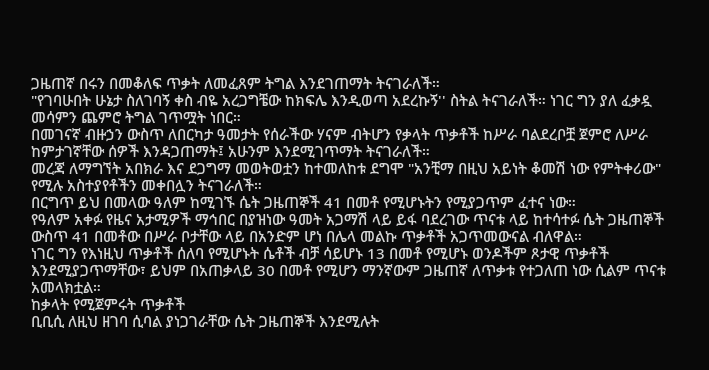ጋዜጠኛ በሩን በመቆለፍ ጥቃት ለመፈጸም ትግል እንደገጠማት ትናገራለች።
"የገባሁበት ሁኔታ ስለገባኝ ቀስ ብዬ አረጋግቼው ከክፍሌ እንዲወጣ አደረኩኝ'' ስትል ትናገራለች። ነገር ግን ያለ ፈቃዷ መሳምን ጨምሮ ትግል ገጥሟት ነበር።
በመገናኛ ብዙኃን ውስጥ ለበርካታ ዓመታት የሰራችው ሃናም ብትሆን የቃላት ጥቃቶች ከሥራ ባልደረቦቿ ጀምሮ ለሥራ ከምታገኛቸው ሰዎች እንዳጋጠማት፤ አሁንም እንደሚገጥማት ትናገራለች።
መረጃ ለማግኘት አበክራ እና ደጋግማ መወትወቷን ከተመለከቱ ደግሞ "አንቺማ በዚህ አይነት ቆመሽ ነው የምትቀሪው" የሚሉ አስተያየቶችን መቀበሏን ትናገራለች።
በርግጥ ይህ በመላው ዓለም ከሚገኙ ሴት ጋዜጠኞች 41 በመቶ የሚሆኑትን የሚያጋጥም ፈተና ነው።
የዓለም አቀፉ የዜና አታሚዎች ማኅበር በያዝነው ዓመት አጋማሽ ላይ ይፋ ባደረገው ጥናቱ ላይ ከተሳተፉ ሴት ጋዜጠኞች ውስጥ 41 በመቶው በሥራ ቦታቸው ላይ በአንድም ሆነ በሌላ መልኩ ጥቃቶች አጋጥመውናል ብለዋል።
ነገር ግን የእነዚህ ጥቃቶች ሰለባ የሚሆኑት ሴቶች ብቻ ሳይሆኑ 13 በመቶ የሚሆኑ ወንዶችም ጾታዊ ጥቃቶች እንደሚያጋጥማቸው፣ ይህም በአጠቃላይ 30 በመቶ የሚሆን ማንኛውም ጋዜጠኛ ለጥቃቱ የተጋለጠ ነው ሲልም ጥናቱ አመላክቷል።
ከቃላት የሚጀምሩት ጥቃቶች
ቢቢሲ ለዚህ ዘገባ ሲባል ያነጋገራቸው ሴት ጋዜጠኞች እንደሚሉት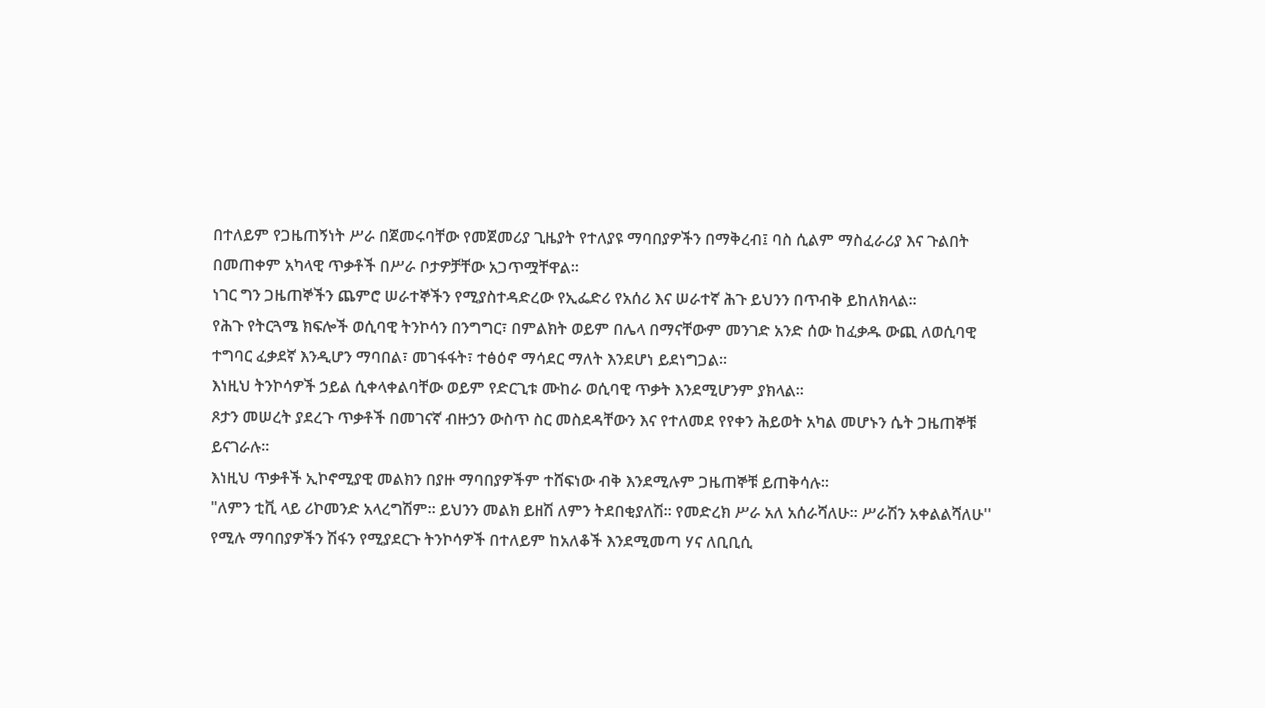በተለይም የጋዜጠኝነት ሥራ በጀመሩባቸው የመጀመሪያ ጊዜያት የተለያዩ ማባበያዎችን በማቅረብ፤ ባስ ሲልም ማስፈራሪያ እና ጉልበት በመጠቀም አካላዊ ጥቃቶች በሥራ ቦታዎቻቸው አጋጥሟቸዋል።
ነገር ግን ጋዜጠኞችን ጨምሮ ሠራተኞችን የሚያስተዳድረው የኢፌድሪ የአሰሪ እና ሠራተኛ ሕጉ ይህንን በጥብቅ ይከለክላል።
የሕጉ የትርጓሜ ክፍሎች ወሲባዊ ትንኮሳን በንግግር፣ በምልክት ወይም በሌላ በማናቸውም መንገድ አንድ ሰው ከፈቃዱ ውጪ ለወሲባዊ ተግባር ፈቃደኛ እንዲሆን ማባበል፣ መገፋፋት፣ ተፅዕኖ ማሳደር ማለት እንደሆነ ይደነግጋል።
እነዚህ ትንኮሳዎች ኃይል ሲቀላቀልባቸው ወይም የድርጊቱ ሙከራ ወሲባዊ ጥቃት እንደሚሆንም ያክላል።
ጾታን መሠረት ያደረጉ ጥቃቶች በመገናኛ ብዙኃን ውስጥ ስር መስደዳቸውን እና የተለመደ የየቀን ሕይወት አካል መሆኑን ሴት ጋዜጠኞቹ ይናገራሉ።
እነዚህ ጥቃቶች ኢኮኖሚያዊ መልክን በያዙ ማባበያዎችም ተሸፍነው ብቅ እንደሚሉም ጋዜጠኞቹ ይጠቅሳሉ።
"ለምን ቲቪ ላይ ሪኮመንድ አላረግሽም። ይህንን መልክ ይዘሽ ለምን ትደበቂያለሽ። የመድረክ ሥራ አለ አሰራሻለሁ። ሥራሽን አቀልልሻለሁ'' የሚሉ ማባበያዎችን ሽፋን የሚያደርጉ ትንኮሳዎች በተለይም ከአለቆች እንደሚመጣ ሃና ለቢቢሲ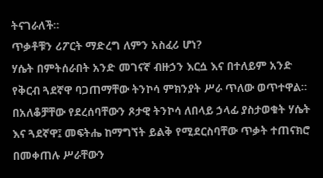ትናገራለች።
ጥቃቶቹን ሪፖርት ማድረግ ለምን አስፈሪ ሆነ?
ሃሴት በምትሰራበት አንድ መገናኛ ብዙኃን እርሷ እና በተለይም አንድ የቅርብ ጓደኛዋ ባጋጠማቸው ትንኮሳ ምክንያት ሥራ ጥለው ወጥተዋል።
በአለቆቻቸው የደረሰባቸውን ጾታዊ ትንኮሳ ለበላይ ኃላፊ ያስታወቁት ሃሴት እና ጓደኛዋ፤ መፍትሔ ከማግኘት ይልቅ የሚደርስባቸው ጥቃት ተጠናክሮ በመቀጠሉ ሥራቸውን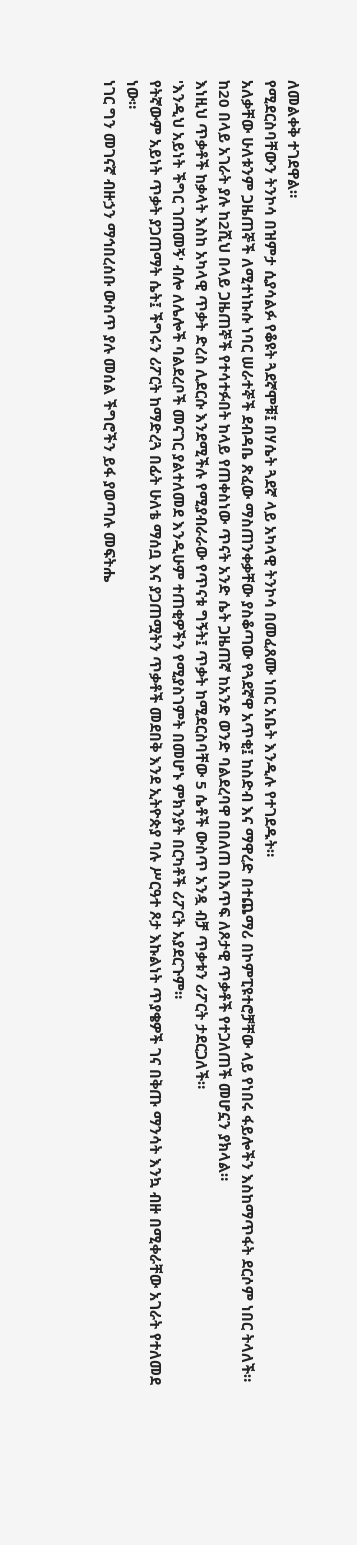ለመልቀቅ ተገደዋል።
የሚደርስባቸውን ትንኮሳ በዝምታ ሲያሳልፉ የቆዩት ጓደኛሞቹ፤ በሃሴት ጓደኛ ላይ አካላዊ ትንኮሳ በመፈጸሙ ነበር አቤት እንዲሉ የተገደዱት።
አለቃቸው ሁለቱንም ጋዜጠኞች ለሚተነኩሱ ነባር ሠራተኞች ደብዳቤ ጽፈው ማስጠንቀቃቸው ያስቆጣው የጓደኛዋ አጥቂ፤ ከስድብ እና ማዋረድ በተጨማሪ በኮምፒዩተሮቻቸው ላይ የነበሩ ፋይሎችን እስከማጥፋት ደርሶም ነበር ትላለች።
ከ20 በላይ አገራት ያሉ ከ2ሺህ በላይ ጋዜጠኞች የተሳተፉበት ከላይ የጠቀስነው ጥናት አንድ ሴት ጋዜጠኛ ከአንድ ወንድ ባልደረባዋ በበለጠ በእጥፍ ለጾታዊ ጥቃቶች የተጋለጠች መሆኗን ያክላል።
እነዚህ ጥቃቶች ከቃላት እስከ አካላዊ ጥቃት ድረስ ሊደርሱ እንደሚችሉ የሚያብራራው የጥናቱ ግኝት፤ ጥቃት ከሚደርስባቸው 5 ሴቶች ውስጥ አንዷ ብቻ ጥቃቱን ሪፖርት ታደርጋለች።
'እንዲህ አይነት ችግር ገጠመኝ' ብሎ ለሌሎች ባልደረቦች መናገር ያልተለመደ እንዲሁም ተጠቂዎችን የሚያስገምት በመሆኑ ምክንያት በርካቶች ሪፖርት አያደርጉም።
የትኛውም አይነት ጥቃት ያጋጠማት ሴት፤ ችግሩን ሪፖርት ከማድረጓ በፊት ሁለቴ ማሰቧ እና ያጋጠሟትን ጥቃቶች መደበቅ እንደ ኢትዮጵያ ባሉ ሥርዓተ ጾታ እኩልነት ጥያቄዎች ገና በቅጡ ማንሳት እንኳ ብዙ በሚቀራቸው አገራት የተለመደ ነው።
ነገር ግን መገናኛ ብዙኃን ማኅበረሰቡ ውስጥ ያሉ መሰል ችግሮችን ይፋ ያወጣሉ መፍትሔ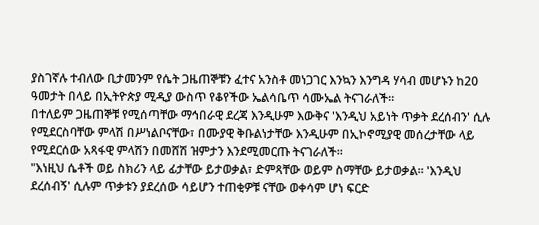ያስገኛሉ ተብለው ቢታመንም የሴት ጋዜጠኞቹን ፈተና አንስቶ መነጋገር እንኳን እንግዳ ሃሳብ መሆኑን ከ20 ዓመታት በላይ በኢትዮጵያ ሚዲያ ውስጥ የቆየችው ኤልሳቤጥ ሳሙኤል ትናገራለች።
በተለይም ጋዜጠኞቹ የሚሰጣቸው ማኅበራዊ ደረጃ እንዲሁም እውቅና 'እንዲህ አይነት ጥቃት ደረሰብን' ሲሉ የሚደርስባቸው ምላሽ በሥነልቦናቸው፣ በሙያዊ ቅቡልነታቸው እንዲሁም በኢኮኖሚያዊ መሰረታቸው ላይ የሚደርሰው አጻፋዊ ምላሽን በመሸሽ ዝምታን እንደሚመርጡ ትናገራለች።
"እነዚህ ሴቶች ወይ ስክሪን ላይ ፊታቸው ይታወቃል፣ ድምጻቸው ወይም ስማቸው ይታወቃል። 'እንዲህ ደረሰብኝ' ሲሉም ጥቃቱን ያደረሰው ሳይሆን ተጠቂዎቹ ናቸው ወቀሳም ሆነ ፍርድ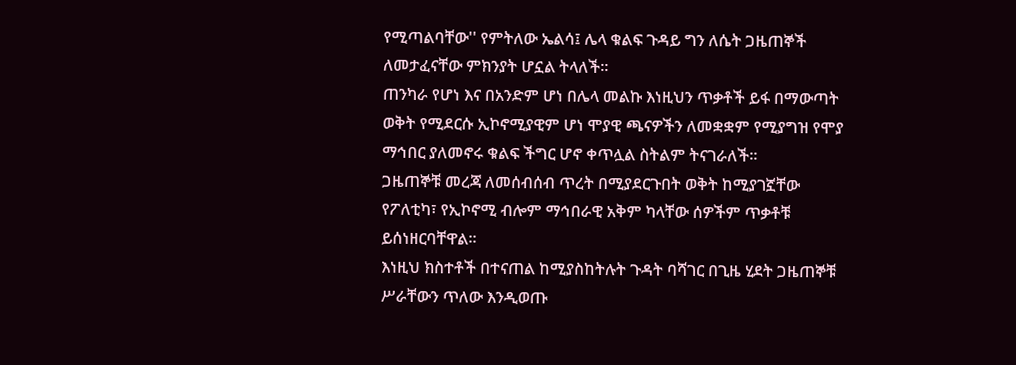የሚጣልባቸው'' የምትለው ኤልሳ፤ ሌላ ቁልፍ ጉዳይ ግን ለሴት ጋዜጠኞች ለመታፈናቸው ምክንያት ሆኗል ትላለች።
ጠንካራ የሆነ እና በአንድም ሆነ በሌላ መልኩ እነዚህን ጥቃቶች ይፋ በማውጣት ወቅት የሚደርሱ ኢኮኖሚያዊም ሆነ ሞያዊ ጫናዎችን ለመቋቋም የሚያግዝ የሞያ ማኅበር ያለመኖሩ ቁልፍ ችግር ሆኖ ቀጥሏል ስትልም ትናገራለች።
ጋዜጠኞቹ መረጃ ለመሰብሰብ ጥረት በሚያደርጉበት ወቅት ከሚያገኟቸው የፖለቲካ፣ የኢኮኖሚ ብሎም ማኅበራዊ አቅም ካላቸው ሰዎችም ጥቃቶቹ ይሰነዘርባቸዋል።
እነዚህ ክስተቶች በተናጠል ከሚያስከትሉት ጉዳት ባሻገር በጊዜ ሂደት ጋዜጠኞቹ ሥራቸውን ጥለው እንዲወጡ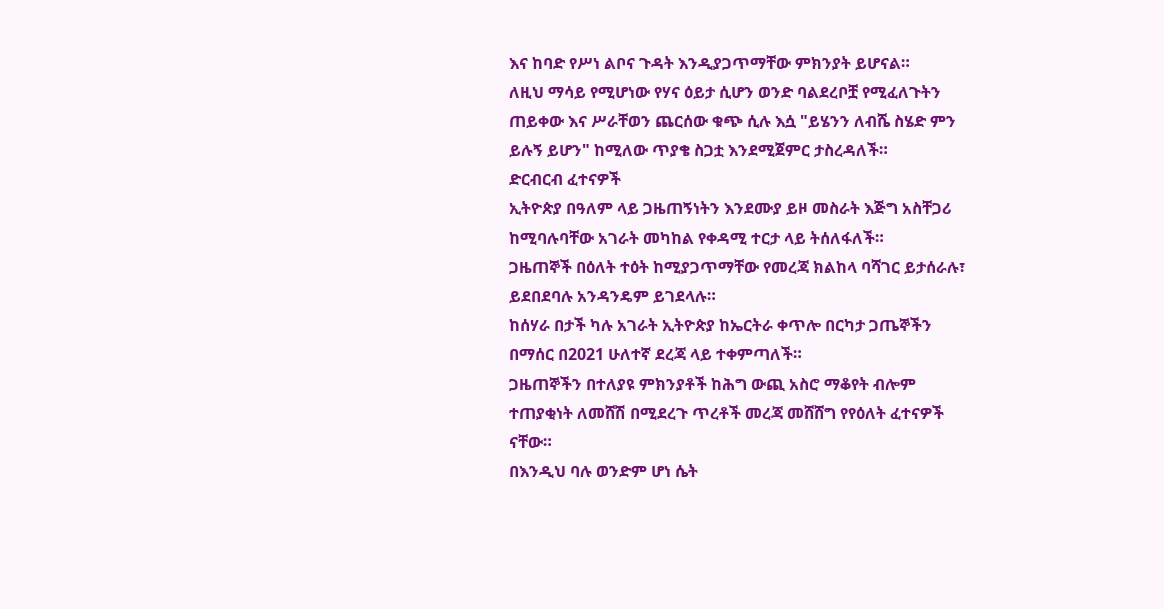እና ከባድ የሥነ ልቦና ጉዳት እንዲያጋጥማቸው ምክንያት ይሆናል።
ለዚህ ማሳይ የሚሆነው የሃና ዕይታ ሲሆን ወንድ ባልደረቦቿ የሚፈለጉትን ጠይቀው እና ሥራቸወን ጨርሰው ቁጭ ሲሉ እሷ "ይሄንን ለብሼ ስሄድ ምን ይሉኝ ይሆን" ከሚለው ጥያቄ ስጋቷ እንደሚጀምር ታስረዳለች።
ድርብርብ ፈተናዎች
ኢትዮጵያ በዓለም ላይ ጋዜጠኝነትን እንደሙያ ይዞ መስራት እጅግ አስቸጋሪ ከሚባሉባቸው አገራት መካከል የቀዳሚ ተርታ ላይ ትሰለፋለች።
ጋዜጠኞች በዕለት ተዕት ከሚያጋጥማቸው የመረጃ ክልከላ ባሻገር ይታሰራሉ፣ ይደበደባሉ አንዳንዴም ይገደላሉ።
ከሰሃራ በታች ካሉ አገራት ኢትዮጵያ ከኤርትራ ቀጥሎ በርካታ ጋጤኞችን በማሰር በ2021 ሁለተኛ ደረጃ ላይ ተቀምጣለች።
ጋዜጠኞችን በተለያዩ ምክንያቶች ከሕግ ውጪ አስሮ ማቆየት ብሎም ተጠያቂነት ለመሸሽ በሚደረጉ ጥረቶች መረጃ መሸሸግ የየዕለት ፈተናዎች ናቸው።
በእንዲህ ባሉ ወንድም ሆነ ሴት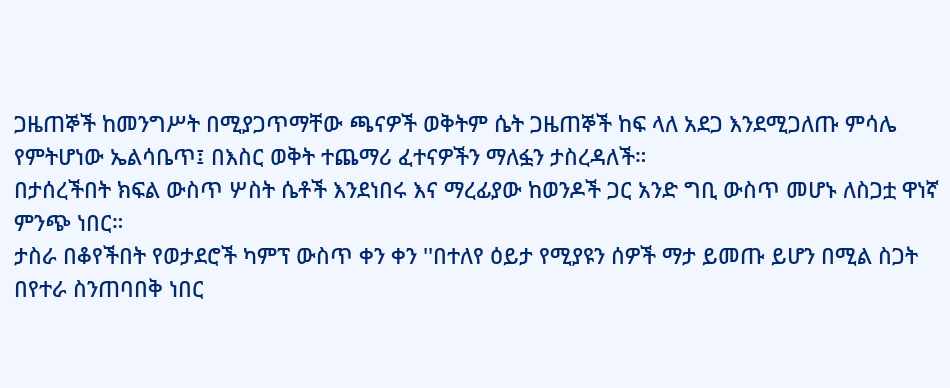ጋዜጠኞች ከመንግሥት በሚያጋጥማቸው ጫናዎች ወቅትም ሴት ጋዜጠኞች ከፍ ላለ አደጋ እንደሚጋለጡ ምሳሌ የምትሆነው ኤልሳቤጥ፤ በእስር ወቅት ተጨማሪ ፈተናዎችን ማለፏን ታስረዳለች።
በታሰረችበት ክፍል ውስጥ ሦስት ሴቶች እንደነበሩ እና ማረፊያው ከወንዶች ጋር አንድ ግቢ ውስጥ መሆኑ ለስጋቷ ዋነኛ ምንጭ ነበር።
ታስራ በቆየችበት የወታደሮች ካምፕ ውስጥ ቀን ቀን ''በተለየ ዕይታ የሚያዩን ሰዎች ማታ ይመጡ ይሆን በሚል ስጋት በየተራ ስንጠባበቅ ነበር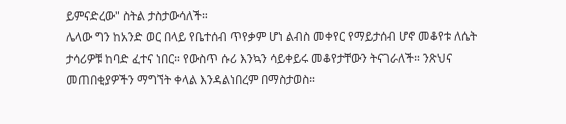ይምናድረው" ስትል ታስታውሳለች።
ሌላው ግን ከአንድ ወር በላይ የቤተሰብ ጥየቃም ሆነ ልብስ መቀየር የማይታሰብ ሆኖ መቆየቱ ለሴት ታሳሪዎቹ ከባድ ፈተና ነበር። የውስጥ ሱሪ እንኳን ሳይቀይሩ መቆየታቸውን ትናገራለች። ንጽህና መጠበቂያዎችን ማግኘት ቀላል እንዳልነበረም በማስታወስ።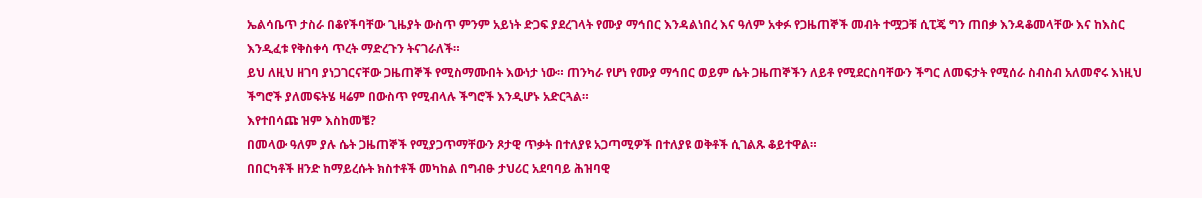ኤልሳቤጥ ታስራ በቆየችባቸው ጊዜያት ውስጥ ምንም አይነት ድጋፍ ያደረገላት የሙያ ማኅበር እንዳልነበረ እና ዓለም አቀፉ የጋዜጠኞች መብት ተሟጋቹ ሲፒጄ ግን ጠበቃ እንዳቆመላቸው እና ከእስር እንዲፈቱ የቅስቀሳ ጥረት ማድረጉን ትናገራለች።
ይህ ለዚህ ዘገባ ያነጋገርናቸው ጋዜጠኞች የሚስማሙበት እውነታ ነው። ጠንካራ የሆነ የሙያ ማኅበር ወይም ሴት ጋዜጠኞችን ለይቶ የሚደርስባቸውን ችግር ለመፍታት የሚሰራ ስብስብ አለመኖሩ እነዚህ ችግሮች ያለመፍትሄ ዛሬም በውስጥ የሚብላሉ ችግሮች እንዲሆኑ አድርጓል።
እየተበሳጩ ዝም እስከመቼ?
በመላው ዓለም ያሉ ሴት ጋዜጠኞች የሚያጋጥማቸውን ጾታዊ ጥቃት በተለያዩ አጋጣሚዎች በተለያዩ ወቅቶች ሲገልጹ ቆይተዋል።
በበርካቶች ዘንድ ከማይረሱት ክስተቶች መካከል በግብፁ ታህሪር አደባባይ ሕዝባዊ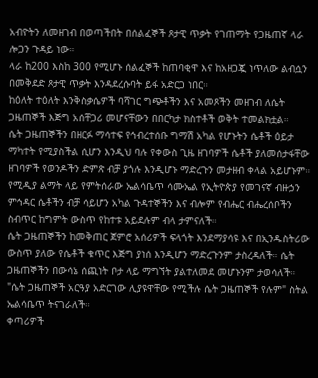አብዮትን ለመዘገብ በወጣችበት በሰልፈኞች ጾታዊ ጥቃት የገጠማት የጋዜጠኛ ላራ ሎጋን ጉዳይ ነው።
ላራ ከ200 እስከ 300 የሚሆኑ ሰልፈኞች ከጠባቂዋ እና ከአዘጋጇ ነጥለው ልብሷን በመቅደድ ጾታዊ ጥቃት እንዳደረሱባት ይፋ አድርጋ ነበር።
ከዕለት ተዕለት እንቅስቃሴዎች ባሻገር ግጭቶችን እና አመጾችን መዘገብ ለሴት ጋዜጠኞች እጅግ አሰቸጋሪ መሆናቸውን በበርካታ ክስተቶች ወቅት ተመልክቷል።
ሴት ጋዜጠኞችን በዘርፉ ማሳተፍ የኅብረተሰቡ ግማሽ አካል የሆኑትን ሴቶች ዕይታ ማካተት የሚያስችል ሲሆን እንዲህ ባሉ የቀውስ ጊዜ ዘገባዎች ሴቶች ያለመሰታፋቸው ዘገባዎች የወንዶችን ድምጽ ብቻ ያጎሉ እንዲሆኑ ማድረጉን መታዘብ ቀላል አይሆኑም።
የሚዲያ ልማት ላይ የምትሰራው ኤልሳቤጥ ሳሙኤል የኢትዮጵያ የመገናኛ ብዙኃን ምኅዳር ሴቶችን ብቻ ሳይሆን አካል ጉዳተኞችን እና ብሎም የብሔር ብሔረሰቦችን ስብጥር ከግምት ውስጥ የከተቱ አይደሉም ብላ ታምናለች።
ሴት ጋዜጠኞችን ከመቅጠር ጀምሮ አሰሪዎች ፍላጎት እንደማያሳዩ እና በኢንዱስትሪው ውስጥ ያለው የሴቶች ቁጥር እጅግ ያነሰ እንዲሆን ማድረጉንም ታስረዳለች። ሴት ጋዜጠኞችን በውሳኔ ሰጪነት ቦታ ላይ ማግኘት ያልተለመደ መሆኑንም ታወሳለች።
"ሴት ጋዜጠኞች አርዓያ አድርገው ሊያዩዋቸው የሚችሉ ሴት ጋዜጠኞች የሉም" ስትል ኤልሳቤጥ ትናገራለች።
ቀጣሪዎች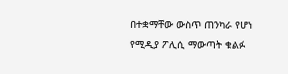በተቋማቸው ውስጥ ጠንካራ የሆነ የሚዲያ ፖሊሲ ማውጣት ቁልፉ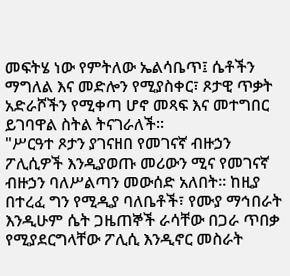መፍትሄ ነው የምትለው ኤልሳቤጥ፤ ሴቶችን ማግለል እና መድሎን የሚያስቀር፣ ጾታዊ ጥቃት አድራሾችን የሚቀጣ ሆኖ መጻፍ እና መተግበር ይገባዋል ስትል ትናገራለች።
"ሥርዓተ ጾታን ያገናዘበ የመገናኛ ብዙኃን ፖሊሲዎች እንዲያወጡ መሪውን ሚና የመገናኛ ብዙኃን ባለሥልጣን መውሰድ አለበት። ከዚያ በተረፈ ግን የሚዲያ ባለቤቶች፣ የሙያ ማኅበራት እንዲሁም ሴት ጋዜጠኞች ራሳቸው በጋራ ጥበቃ የሚያደርግላቸው ፖሊሲ እንዲኖር መስራት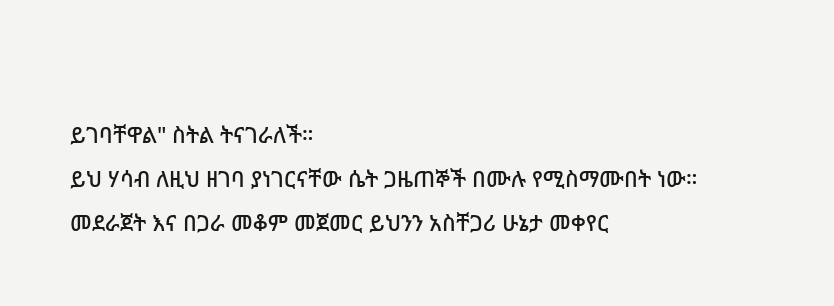ይገባቸዋል" ስትል ትናገራለች።
ይህ ሃሳብ ለዚህ ዘገባ ያነገርናቸው ሴት ጋዜጠኞች በሙሉ የሚስማሙበት ነው።
መደራጀት እና በጋራ መቆም መጀመር ይህንን አስቸጋሪ ሁኔታ መቀየር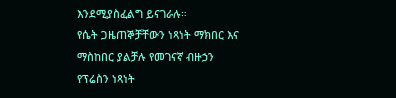እንደሚያስፈልግ ይናገራሉ።
የሴት ጋዜጠኞቻቸውን ነጻነት ማክበር እና ማስከበር ያልቻሉ የመገናኛ ብዙኃን የፕሬስን ነጻነት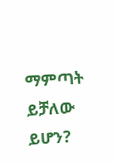ማምጣት ይቻለው ይሆን?